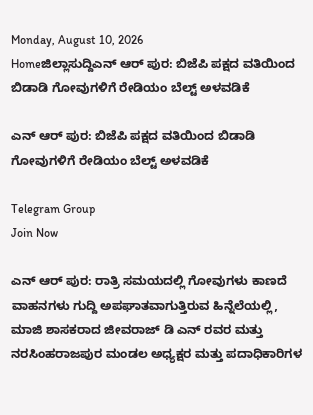Monday, August 10, 2026
Homeಜಿಲ್ಲಾಸುದ್ದಿಎನ್ ಆರ್ ಪುರ: ಬಿಜೆಪಿ ಪಕ್ಷದ ವತಿಯಿಂದ ಬಿಡಾಡಿ ಗೋವುಗಳಿಗೆ ರೇಡಿಯಂ ಬೆಲ್ಟ್ ಅಳವಡಿಕೆ

ಎನ್ ಆರ್ ಪುರ: ಬಿಜೆಪಿ ಪಕ್ಷದ ವತಿಯಿಂದ ಬಿಡಾಡಿ ಗೋವುಗಳಿಗೆ ರೇಡಿಯಂ ಬೆಲ್ಟ್ ಅಳವಡಿಕೆ

Telegram Group
Join Now

ಎನ್ ಆರ್ ಪುರ: ರಾತ್ರಿ ಸಮಯದಲ್ಲಿ ಗೋವುಗಳು ಕಾಣದೆ ವಾಹನಗಳು ಗುದ್ದಿ ಅಪಘಾತವಾಗುತ್ತಿರುವ ಹಿನ್ನೆಲೆಯಲ್ಲಿ, ಮಾಜಿ ಶಾಸಕರಾದ ಜೀವರಾಜ್ ಡಿ ಎನ್ ರವರ ಮತ್ತು ನರಸಿಂಹರಾಜಪುರ ಮಂಡಲ ಅಧ್ಯಕ್ಷರ ಮತ್ತು ಪದಾಧಿಕಾರಿಗಳ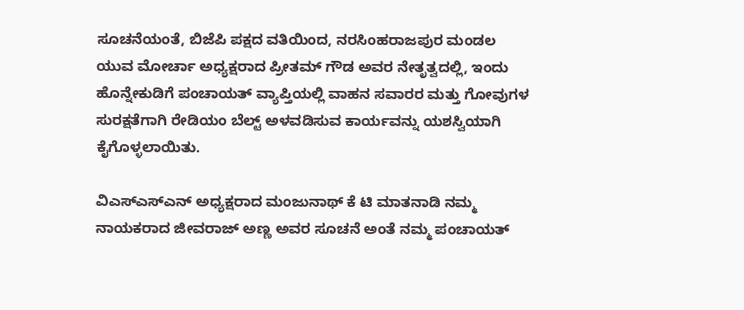ಸೂಚನೆಯಂತೆ, ಬಿಜೆಪಿ ಪಕ್ಷದ ವತಿಯಿಂದ, ನರಸಿಂಹರಾಜಪುರ ಮಂಡಲ ಯುವ ಮೋರ್ಚಾ ಅಧ್ಯಕ್ಷರಾದ ಪ್ರೀತಮ್ ಗೌಡ ಅವರ ನೇತೃತ್ವದಲ್ಲಿ, ಇಂದು ಹೊನ್ನೇಕುಡಿಗೆ ಪಂಚಾಯತ್ ವ್ಯಾಪ್ತಿಯಲ್ಲಿ ವಾಹನ ಸವಾರರ ಮತ್ತು ಗೋವುಗಳ ಸುರಕ್ಷತೆಗಾಗಿ ರೇಡಿಯಂ ಬೆಲ್ಟ್ ಅಳವಡಿಸುವ ಕಾರ್ಯವನ್ನು ಯಶಸ್ವಿಯಾಗಿ ಕೈಗೊಳ್ಳಲಾಯಿತು.

ವಿಎಸ್ಎಸ್ಎನ್ ಅಧ್ಯಕ್ಷರಾದ ಮಂಜುನಾಥ್ ಕೆ ಟಿ ಮಾತನಾಡಿ ನಮ್ಮ ನಾಯಕರಾದ ಜೀವರಾಜ್ ಅಣ್ಣ ಅವರ ಸೂಚನೆ ಅಂತೆ ನಮ್ಮ ಪಂಚಾಯತ್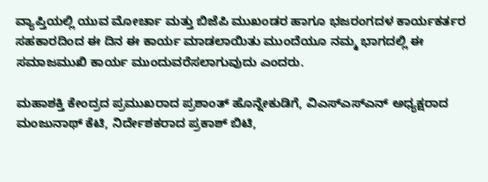ವ್ಯಾಪ್ತಿಯಲ್ಲಿ ಯುವ ಮೋರ್ಚಾ ಮತ್ತು ಬಿಜೆಪಿ ಮುಖಂಡರ ಹಾಗೂ ಭಜರಂಗದಳ ಕಾರ್ಯಕರ್ತರ ಸಹಕಾರದಿಂದ ಈ ದಿನ ಈ ಕಾರ್ಯ ಮಾಡಲಾಯಿತು ಮುಂದೆಯೂ ನಮ್ಮ ಭಾಗದಲ್ಲಿ ಈ ಸಮಾಜಮುಖಿ ಕಾರ್ಯ ಮುಂದುವರೆಸಲಾಗುವುದು ಎಂದರು.

ಮಹಾಶಕ್ತಿ ಕೇಂದ್ರದ ಪ್ರಮುಖರಾದ ಪ್ರಶಾಂತ್ ಹೊನ್ನೇಕುಡಿಗೆ, ವಿಎಸ್ಎಸ್ಎನ್ ಅಧ್ಯಕ್ಷರಾದ ಮಂಜುನಾಥ್ ಕೆಟಿ, ನಿರ್ದೇಶಕರಾದ ಪ್ರಕಾಶ್ ಬಿಟಿ,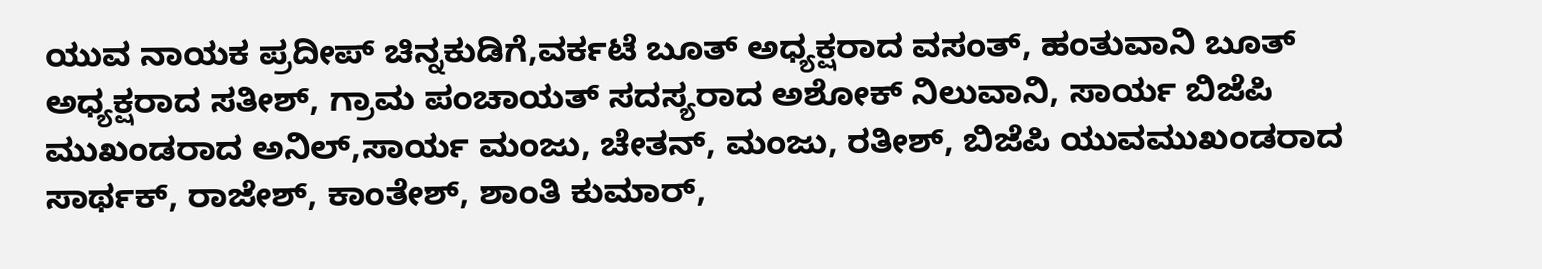ಯುವ ನಾಯಕ ಪ್ರದೀಪ್ ಚಿನ್ನಕುಡಿಗೆ,ವರ್ಕಟೆ ಬೂತ್ ಅಧ್ಯಕ್ಷರಾದ ವಸಂತ್, ಹಂತುವಾನಿ ಬೂತ್ ಅಧ್ಯಕ್ಷರಾದ ಸತೀಶ್, ಗ್ರಾಮ ಪಂಚಾಯತ್ ಸದಸ್ಯರಾದ ಅಶೋಕ್ ನಿಲುವಾನಿ, ಸಾರ್ಯ ಬಿಜೆಪಿ ಮುಖಂಡರಾದ ಅನಿಲ್,ಸಾರ್ಯ ಮಂಜು, ಚೇತನ್, ಮಂಜು, ರತೀಶ್, ಬಿಜೆಪಿ ಯುವಮುಖಂಡರಾದ ಸಾರ್ಥಕ್, ರಾಜೇಶ್, ಕಾಂತೇಶ್, ಶಾಂತಿ ಕುಮಾರ್,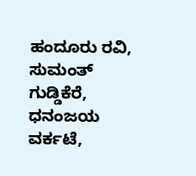ಹಂದೂರು ರವಿ, ಸುಮಂತ್ ಗುಡ್ಡಿಕೆರೆ, ಧನಂಜಯ ವರ್ಕಟೆ,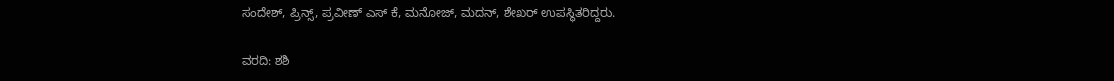ಸಂದೇಶ್, ಪ್ರಿನ್ಸ್, ಪ್ರವೀಣ್ ಎಸ್ ಕೆ, ಮನೋಜ್, ಮದನ್, ಶೇಖರ್ ಉಪಸ್ಥಿತರಿದ್ದರು.

ವರದಿ: ಶಶಿ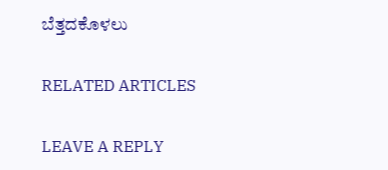ಬೆತ್ತದಕೊಳಲು

RELATED ARTICLES

LEAVE A REPLY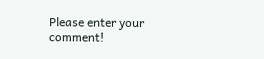Please enter your comment!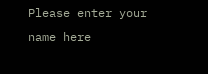Please enter your name here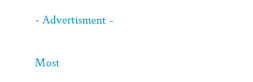- Advertisment -

Most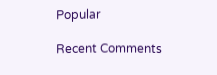Popular

Recent Comments